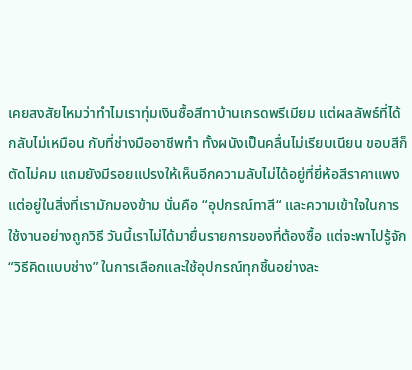เคยสงสัยไหมว่าทำไมเราทุ่มเงินซื้อสีทาบ้านเกรดพรีเมียม แต่ผลลัพธ์ที่ได้กลับไม่เหมือน กับที่ช่างมืออาชีพทำ ทั้งผนังเป็นคลื่นไม่เรียบเนียน ขอบสีก็ตัดไม่คม แถมยังมีรอยแปรงให้เห็นอีกความลับไม่ได้อยู่ที่ยี่ห้อสีราคาแพง แต่อยู่ในสิ่งที่เรามักมองข้าม นั่นคือ “อุปกรณ์ทาสี“ และความเข้าใจในการใช้งานอย่างถูกวิธี วันนี้เราไม่ได้มายื่นรายการของที่ต้องซื้อ แต่จะพาไปรู้จัก “วิธีคิดแบบช่าง” ในการเลือกและใช้อุปกรณ์ทุกชิ้นอย่างละ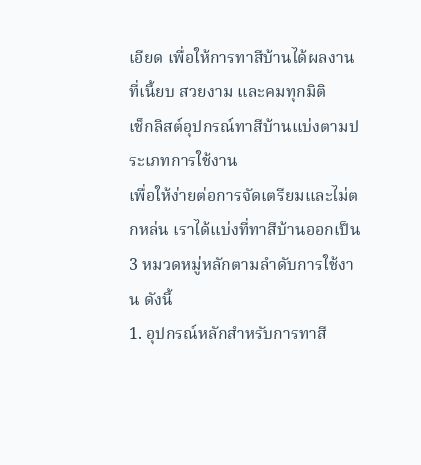เอียด เพื่อให้การทาสีบ้านได้ผลงานที่เนี้ยบ สวยงาม และคมทุกมิติ
เช็กลิสต์อุปกรณ์ทาสีบ้านแบ่งตามประเภทการใช้งาน
เพื่อให้ง่ายต่อการจัดเตรียมและไม่ตกหล่น เราได้แบ่งที่ทาสีบ้านออกเป็น 3 หมวดหมู่หลักตามลำดับการใช้งาน ดังนี้
1. อุปกรณ์หลักสำหรับการทาสี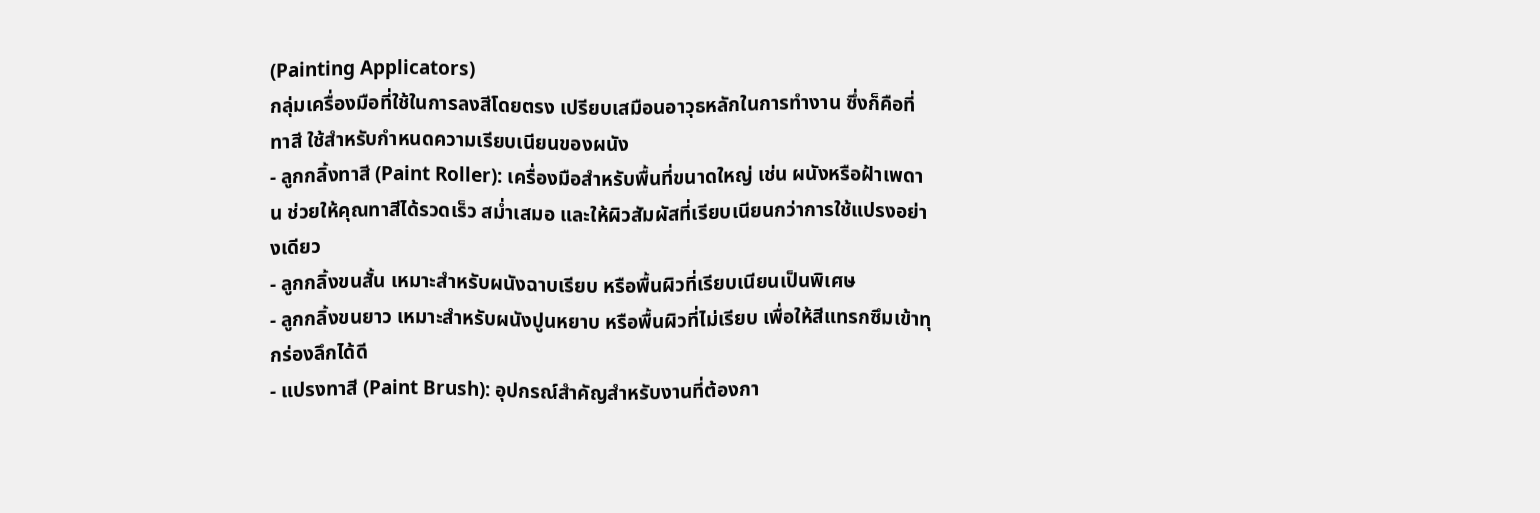(Painting Applicators)
กลุ่มเครื่องมือที่ใช้ในการลงสีโดยตรง เปรียบเสมือนอาวุธหลักในการทำงาน ซึ่งก็คือที่ทาสี ใช้สำหรับกำหนดความเรียบเนียนของผนัง
- ลูกกลิ้งทาสี (Paint Roller): เครื่องมือสำหรับพื้นที่ขนาดใหญ่ เช่น ผนังหรือฝ้าเพดาน ช่วยให้คุณทาสีได้รวดเร็ว สม่ำเสมอ และให้ผิวสัมผัสที่เรียบเนียนกว่าการใช้แปรงอย่างเดียว
- ลูกกลิ้งขนสั้น เหมาะสำหรับผนังฉาบเรียบ หรือพื้นผิวที่เรียบเนียนเป็นพิเศษ
- ลูกกลิ้งขนยาว เหมาะสำหรับผนังปูนหยาบ หรือพื้นผิวที่ไม่เรียบ เพื่อให้สีแทรกซึมเข้าทุกร่องลึกได้ดี
- แปรงทาสี (Paint Brush): อุปกรณ์สำคัญสำหรับงานที่ต้องกา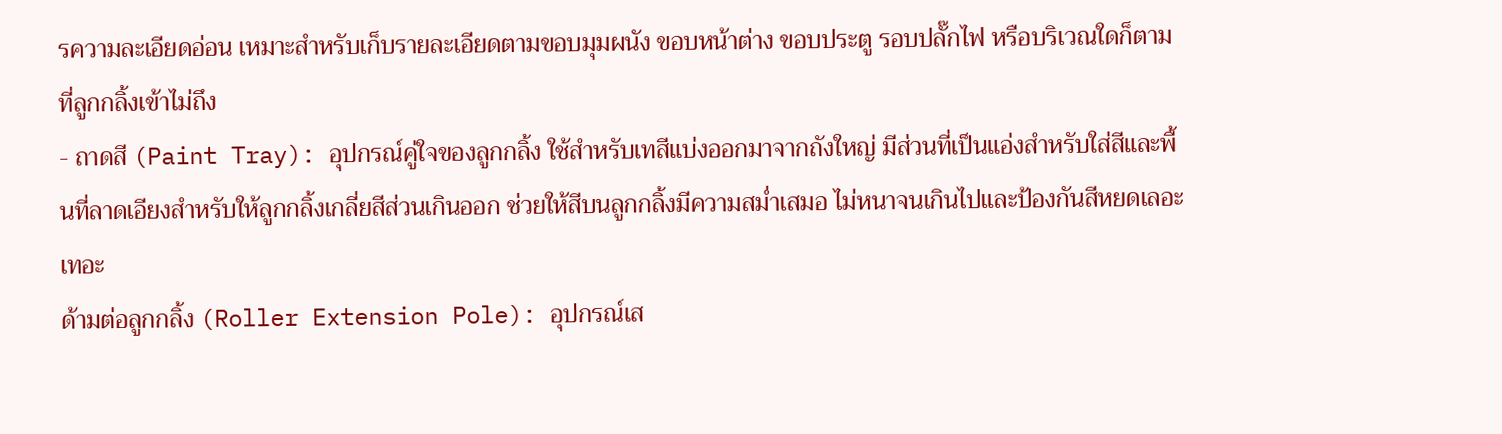รความละเอียดอ่อน เหมาะสำหรับเก็บรายละเอียดตามขอบมุมผนัง ขอบหน้าต่าง ขอบประตู รอบปลั๊กไฟ หรือบริเวณใดก็ตามที่ลูกกลิ้งเข้าไม่ถึง
- ถาดสี (Paint Tray): อุปกรณ์คู่ใจของลูกกลิ้ง ใช้สำหรับเทสีแบ่งออกมาจากถังใหญ่ มีส่วนที่เป็นแอ่งสำหรับใส่สีและพื้นที่ลาดเอียงสำหรับให้ลูกกลิ้งเกลี่ยสีส่วนเกินออก ช่วยให้สีบนลูกกลิ้งมีความสม่ำเสมอ ไม่หนาจนเกินไปและป้องกันสีหยดเลอะเทอะ
ด้ามต่อลูกกลิ้ง (Roller Extension Pole): อุปกรณ์เส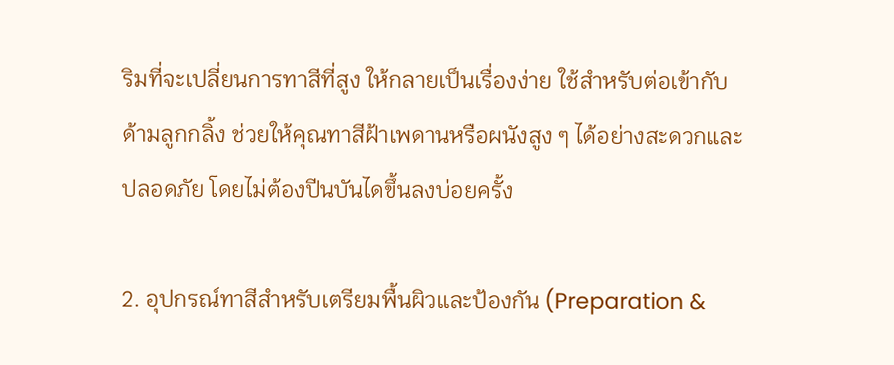ริมที่จะเปลี่ยนการทาสีที่สูง ให้กลายเป็นเรื่องง่าย ใช้สำหรับต่อเข้ากับด้ามลูกกลิ้ง ช่วยให้คุณทาสีฝ้าเพดานหรือผนังสูง ๆ ได้อย่างสะดวกและปลอดภัย โดยไม่ต้องปีนบันไดขึ้นลงบ่อยครั้ง

2. อุปกรณ์ทาสีสำหรับเตรียมพื้นผิวและป้องกัน (Preparation &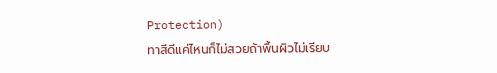Protection)
ทาสีดีแค่ไหนก็ไม่สวยถ้าพื้นผิวไม่เรียบ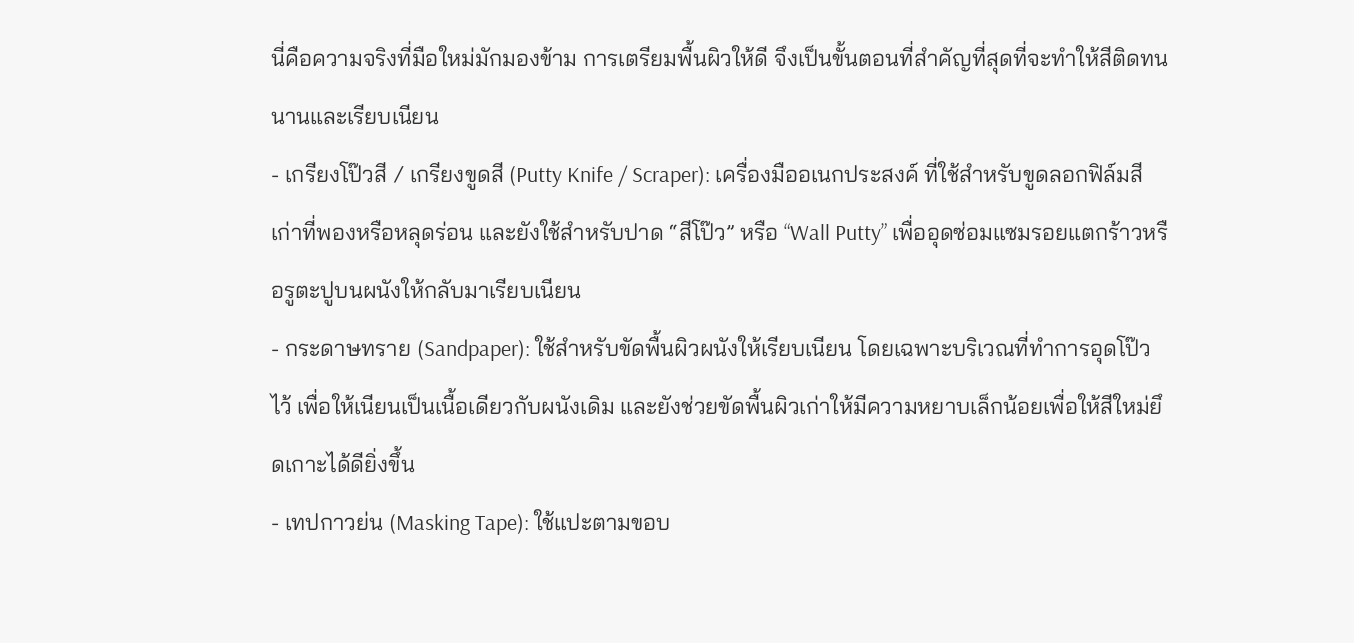นี่คือความจริงที่มือใหม่มักมองข้าม การเตรียมพื้นผิวให้ดี จึงเป็นขั้นตอนที่สำคัญที่สุดที่จะทำให้สีติดทนนานและเรียบเนียน
- เกรียงโป๊วสี / เกรียงขูดสี (Putty Knife / Scraper): เครื่องมืออเนกประสงค์ ที่ใช้สำหรับขูดลอกฟิล์มสีเก่าที่พองหรือหลุดร่อน และยังใช้สำหรับปาด “สีโป๊ว” หรือ “Wall Putty” เพื่ออุดซ่อมแซมรอยแตกร้าวหรือรูตะปูบนผนังให้กลับมาเรียบเนียน
- กระดาษทราย (Sandpaper): ใช้สำหรับขัดพื้นผิวผนังให้เรียบเนียน โดยเฉพาะบริเวณที่ทำการอุดโป๊วไว้ เพื่อให้เนียนเป็นเนื้อเดียวกับผนังเดิม และยังช่วยขัดพื้นผิวเก่าให้มีความหยาบเล็กน้อยเพื่อให้สีใหม่ยึดเกาะได้ดียิ่งขึ้น
- เทปกาวย่น (Masking Tape): ใช้แปะตามขอบ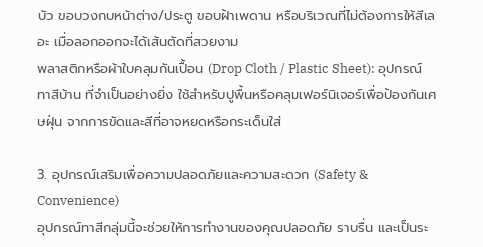บัว ขอบวงกบหน้าต่าง/ประตู ขอบฝ้าเพดาน หรือบริเวณที่ไม่ต้องการให้สีเลอะ เมื่อลอกออกจะได้เส้นตัดที่สวยงาม
พลาสติกหรือผ้าใบคลุมกันเปื้อน (Drop Cloth / Plastic Sheet): อุปกรณ์ทาสีบ้าน ที่จำเป็นอย่างยิ่ง ใช้สำหรับปูพื้นหรือคลุมเฟอร์นิเจอร์เพื่อป้องกันเศษฝุ่น จากการขัดและสีที่อาจหยดหรือกระเด็นใส่

3. อุปกรณ์เสริมเพื่อความปลอดภัยและความสะดวก (Safety & Convenience)
อุปกรณ์ทาสีกลุ่มนี้จะช่วยให้การทำงานของคุณปลอดภัย ราบรื่น และเป็นระ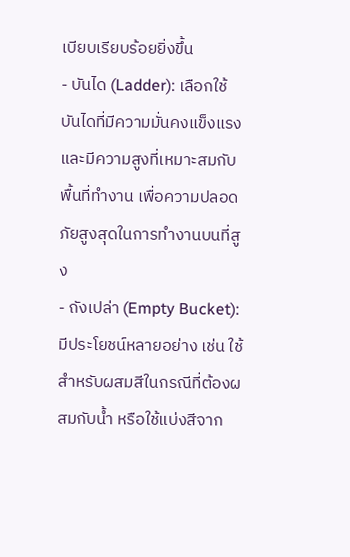เบียบเรียบร้อยยิ่งขึ้น
- บันได (Ladder): เลือกใช้บันไดที่มีความมั่นคงแข็งแรง และมีความสูงที่เหมาะสมกับพื้นที่ทำงาน เพื่อความปลอดภัยสูงสุดในการทำงานบนที่สูง
- ถังเปล่า (Empty Bucket): มีประโยชน์หลายอย่าง เช่น ใช้สำหรับผสมสีในกรณีที่ต้องผสมกับน้ำ หรือใช้แบ่งสีจาก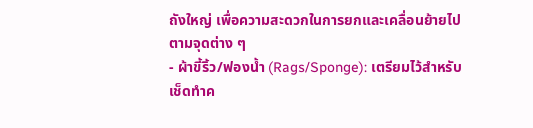ถังใหญ่ เพื่อความสะดวกในการยกและเคลื่อนย้ายไปตามจุดต่าง ๆ
- ผ้าขี้ริ้ว/ฟองน้ำ (Rags/Sponge): เตรียมไว้สำหรับเช็ดทำค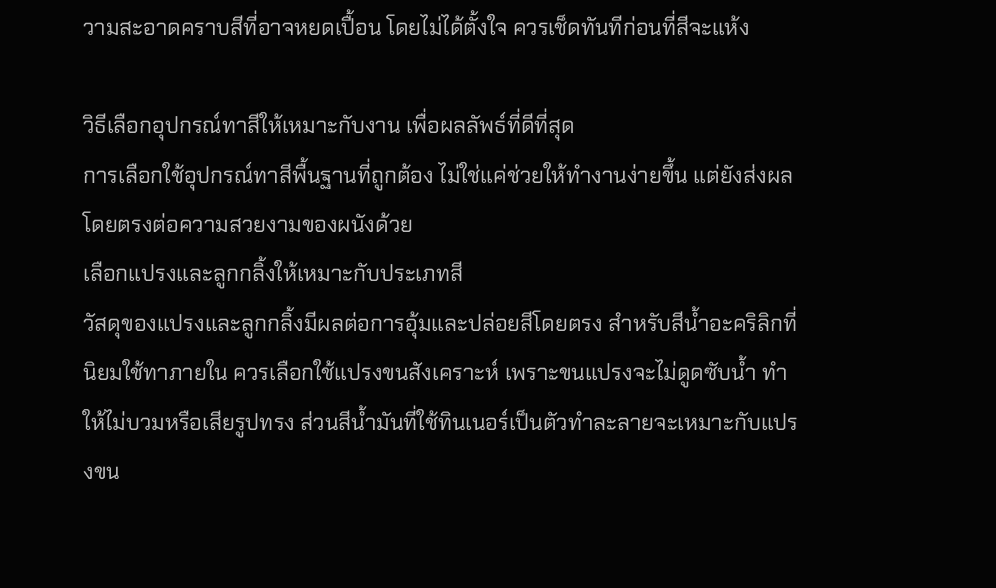วามสะอาดคราบสีที่อาจหยดเปื้อน โดยไม่ได้ตั้งใจ ควรเช็ดทันทีก่อนที่สีจะแห้ง

วิธีเลือกอุปกรณ์ทาสีให้เหมาะกับงาน เพื่อผลลัพธ์ที่ดีที่สุด
การเลือกใช้อุปกรณ์ทาสีพื้นฐานที่ถูกต้อง ไม่ใช่แค่ช่วยให้ทำงานง่ายขึ้น แต่ยังส่งผลโดยตรงต่อความสวยงามของผนังด้วย
เลือกแปรงและลูกกลิ้งให้เหมาะกับประเภทสี
วัสดุของแปรงและลูกกลิ้งมีผลต่อการอุ้มและปล่อยสีโดยตรง สำหรับสีน้ำอะคริลิกที่นิยมใช้ทาภายใน ควรเลือกใช้แปรงขนสังเคราะห์ เพราะขนแปรงจะไม่ดูดซับน้ำ ทำให้ไม่บวมหรือเสียรูปทรง ส่วนสีน้ำมันที่ใช้ทินเนอร์เป็นตัวทำละลายจะเหมาะกับแปรงขน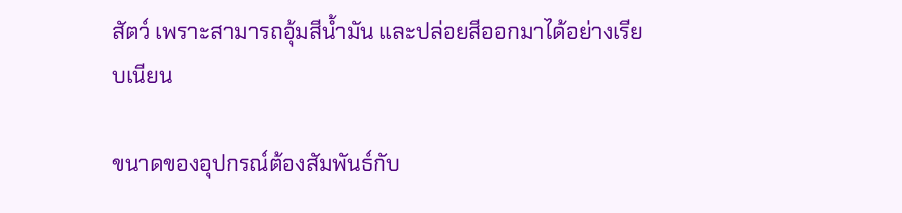สัตว์ เพราะสามารถอุ้มสีน้ำมัน และปล่อยสีออกมาได้อย่างเรียบเนียน

ขนาดของอุปกรณ์ต้องสัมพันธ์กับ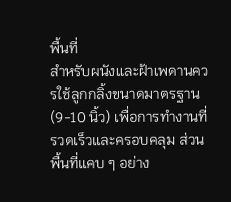พื้นที่
สำหรับผนังและฝ้าเพดานควรใช้ลูกกลิ้งขนาดมาตรฐาน (9-10 นิ้ว) เพื่อการทำงานที่รวดเร็วและครอบคลุม ส่วนพื้นที่แคบ ๆ อย่าง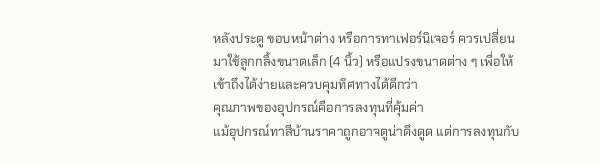หลังประตู ขอบหน้าต่าง หรือการทาเฟอร์นิเจอร์ ควรเปลี่ยนมาใช้ลูกกลิ้งขนาดเล็ก (4 นิ้ว) หรือแปรงขนาดต่าง ๆ เพื่อให้เข้าถึงได้ง่ายและควบคุมทิศทางได้ดีกว่า
คุณภาพของอุปกรณ์คือการลงทุนที่คุ้มค่า
แม้อุปกรณ์ทาสีบ้านราคาถูกอาจดูน่าดึงดูด แต่การลงทุนกับ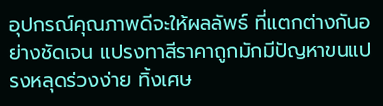อุปกรณ์คุณภาพดีจะให้ผลลัพธ์ ที่แตกต่างกันอย่างชัดเจน แปรงทาสีราคาถูกมักมีปัญหาขนแปรงหลุดร่วงง่าย ทิ้งเศษ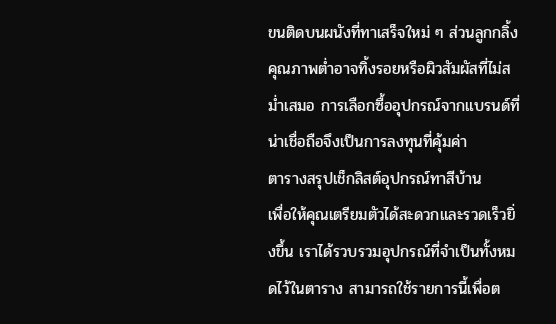ขนติดบนผนังที่ทาเสร็จใหม่ ๆ ส่วนลูกกลิ้งคุณภาพต่ำอาจทิ้งรอยหรือผิวสัมผัสที่ไม่สม่ำเสมอ การเลือกซื้ออุปกรณ์จากแบรนด์ที่น่าเชื่อถือจึงเป็นการลงทุนที่คุ้มค่า
ตารางสรุปเช็กลิสต์อุปกรณ์ทาสีบ้าน
เพื่อให้คุณเตรียมตัวได้สะดวกและรวดเร็วยิ่งขึ้น เราได้รวบรวมอุปกรณ์ที่จำเป็นทั้งหมดไว้ในตาราง สามารถใช้รายการนี้เพื่อต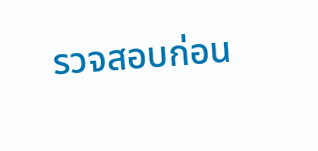รวจสอบก่อน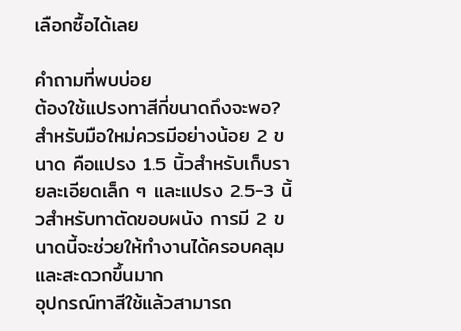เลือกซื้อได้เลย

คำถามที่พบบ่อย
ต้องใช้แปรงทาสีกี่ขนาดถึงจะพอ?
สำหรับมือใหม่ควรมีอย่างน้อย 2 ขนาด คือแปรง 1.5 นิ้วสำหรับเก็บรายละเอียดเล็ก ๆ และแปรง 2.5-3 นิ้วสำหรับทาตัดขอบผนัง การมี 2 ขนาดนี้จะช่วยให้ทำงานได้ครอบคลุมและสะดวกขึ้นมาก
อุปกรณ์ทาสีใช้แล้วสามารถ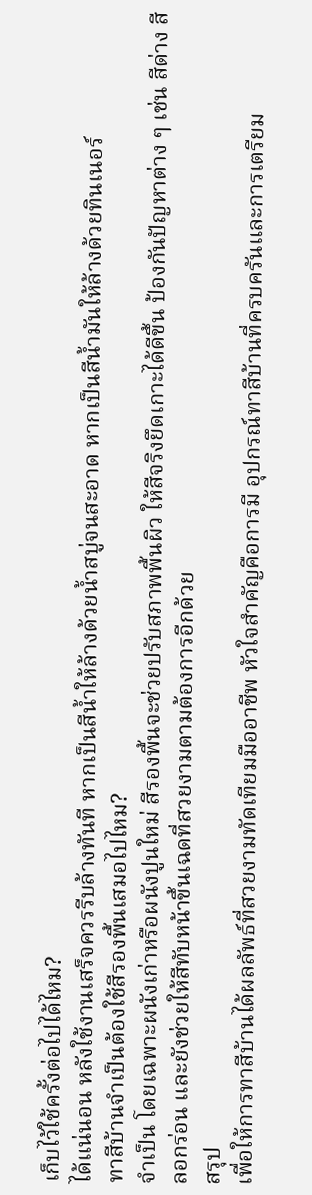เก็บไว้ใช้ครั้งต่อไปได้ไหม?
ได้แน่นอน หลังใช้งานเสร็จควรรีบล้างทันที หากเป็นสีน้ำให้ล้างด้วยน้ำสบู่จนสะอาด หากเป็นสีน้ำมันให้ล้างด้วยทินเนอร์
ทาสีบ้านจำเป็นต้องใช้สีรองพื้นเสมอไปไหม?
จำเป็น โดยเฉพาะผนังเก่าหรือผนังปูนใหม่ สีรองพื้นจะช่วยปรับสภาพพื้นผิว ให้สีจริงยึดเกาะได้ดีขึ้น ป้องกันปัญหาต่าง ๆ เช่น สีด่าง สีลอกร่อน และยังช่วยให้สีทับหน้าขึ้นเฉดที่สวยงามตามต้องการอีกด้วย
สรุป
เพื่อให้การทาสีบ้านได้ผลลัพธ์ที่สวยงามทัดเทียมมืออาชีพ หัวใจสำคัญคือการมี อุปกรณ์ทาสีบ้านที่ครบครันและการเตรียม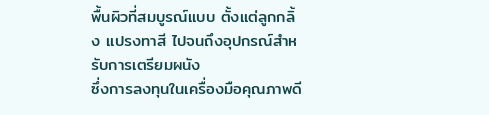พื้นผิวที่สมบูรณ์แบบ ตั้งแต่ลูกกลิ้ง แปรงทาสี ไปจนถึงอุปกรณ์สำหรับการเตรียมผนัง
ซึ่งการลงทุนในเครื่องมือคุณภาพดี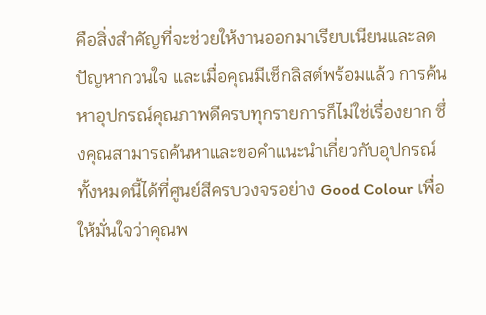คือสิ่งสำคัญที่จะช่วยให้งานออกมาเรียบเนียนและลดปัญหากวนใจ และเมื่อคุณมีเช็กลิสต์พร้อมแล้ว การค้นหาอุปกรณ์คุณภาพดีครบทุกรายการก็ไม่ใช่เรื่องยาก ซึ่งคุณสามารถค้นหาและขอคำแนะนำเกี่ยวกับอุปกรณ์ทั้งหมดนี้ได้ที่ศูนย์สีครบวงจรอย่าง Good Colour เพื่อให้มั่นใจว่าคุณพ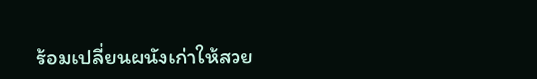ร้อมเปลี่ยนผนังเก่าให้สวย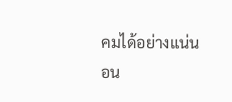คมได้อย่างแน่นอน